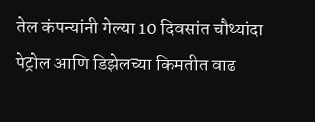तेल कंपन्यांनी गेल्या 10 दिवसांत चौथ्यांदा पेट्रोल आणि डिझेलच्या किमतीत वाढ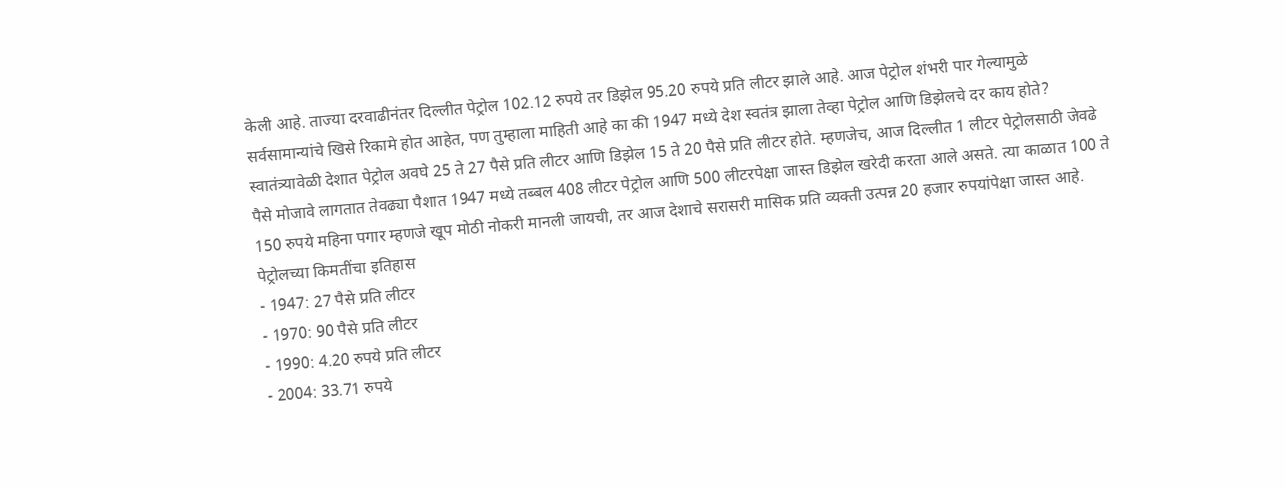केली आहे. ताज्या दरवाढीनंतर दिल्लीत पेट्रोल 102.12 रुपये तर डिझेल 95.20 रुपये प्रति लीटर झाले आहे. आज पेट्रोल शंभरी पार गेल्यामुळे सर्वसामान्यांचे खिसे रिकामे होत आहेत, पण तुम्हाला माहिती आहे का की 1947 मध्ये देश स्वतंत्र झाला तेव्हा पेट्रोल आणि डिझेलचे दर काय होते?
स्वातंत्र्यावेळी देशात पेट्रोल अवघे 25 ते 27 पैसे प्रति लीटर आणि डिझेल 15 ते 20 पैसे प्रति लीटर होते. म्हणजेच, आज दिल्लीत 1 लीटर पेट्रोलसाठी जेवढे पैसे मोजावे लागतात तेवढ्या पैशात 1947 मध्ये तब्बल 408 लीटर पेट्रोल आणि 500 लीटरपेक्षा जास्त डिझेल खरेदी करता आले असते. त्या काळात 100 ते 150 रुपये महिना पगार म्हणजे खूप मोठी नोकरी मानली जायची, तर आज देशाचे सरासरी मासिक प्रति व्यक्ती उत्पन्न 20 हजार रुपयांपेक्षा जास्त आहे.
पेट्रोलच्या किमतींचा इतिहास
- 1947: 27 पैसे प्रति लीटर
- 1970: 90 पैसे प्रति लीटर
- 1990: 4.20 रुपये प्रति लीटर
- 2004: 33.71 रुपये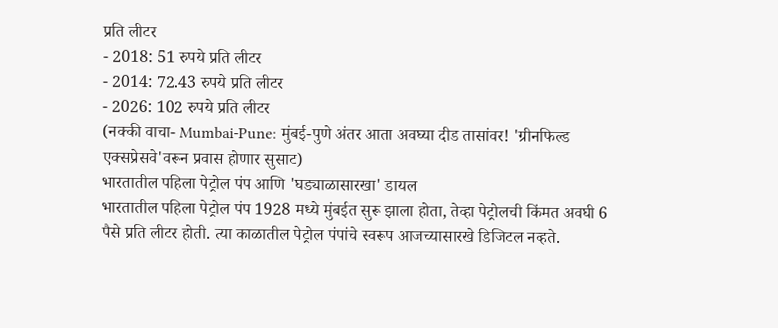प्रति लीटर
- 2018: 51 रुपये प्रति लीटर
- 2014: 72.43 रुपये प्रति लीटर
- 2026: 102 रुपये प्रति लीटर
(नक्की वाचा- Mumbai-Pune: मुंबई-पुणे अंतर आता अवघ्या दीड तासांवर! 'ग्रीनफिल्ड एक्सप्रेसवे'वरून प्रवास होणार सुसाट)
भारतातील पहिला पेट्रोल पंप आणि 'घड्याळासारखा' डायल
भारतातील पहिला पेट्रोल पंप 1928 मध्ये मुंबईत सुरू झाला होता, तेव्हा पेट्रोलची किंमत अवघी 6 पैसे प्रति लीटर होती. त्या काळातील पेट्रोल पंपांचे स्वरूप आजच्यासारखे डिजिटल नव्हते.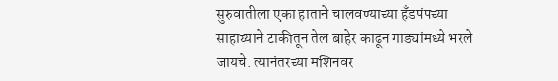सुरुवातीला एका हाताने चालवण्याच्या हँडपंपच्या साहाय्याने टाकीतून तेल बाहेर काढून गाड्यांमध्ये भरले जायचे. त्यानंतरच्या मशिनवर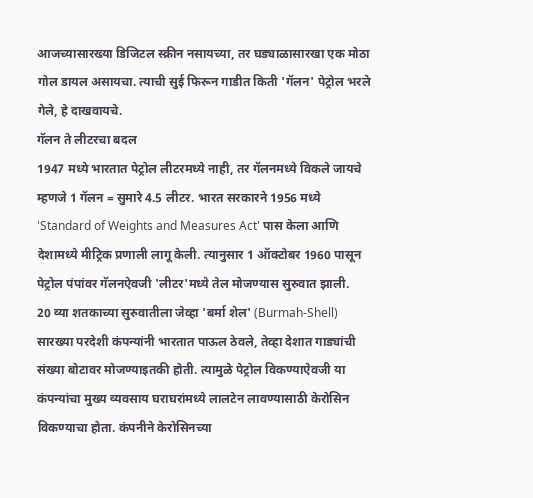आजच्यासारख्या डिजिटल स्क्रीन नसायच्या, तर घड्याळासारखा एक मोठा गोल डायल असायचा. त्याची सुई फिरून गाडीत किती 'गॅलन' पेट्रोल भरले गेले, हे दाखवायचे.
गॅलन ते लीटरचा बदल
1947 मध्ये भारतात पेट्रोल लीटरमध्ये नाही, तर गॅलनमध्ये विकले जायचे म्हणजे 1 गॅलन = सुमारे 4.5 लीटर. भारत सरकारने 1956 मध्ये 'Standard of Weights and Measures Act' पास केला आणि देशामध्ये मीट्रिक प्रणाली लागू केली. त्यानुसार 1 ऑक्टोबर 1960 पासून पेट्रोल पंपांवर गॅलनऐवजी 'लीटर'मध्ये तेल मोजण्यास सुरुवात झाली.
20 व्या शतकाच्या सुरुवातीला जेव्हा 'बर्मा शेल' (Burmah-Shell) सारख्या परदेशी कंपन्यांनी भारतात पाऊल ठेवले, तेव्हा देशात गाड्यांची संख्या बोटावर मोजण्याइतकी होती. त्यामुळे पेट्रोल विकण्याऐवजी या कंपन्यांचा मुख्य व्यवसाय घराघरांमध्ये लालटेन लावण्यासाठी केरोसिन विकण्याचा होता. कंपनीने केरोसिनच्या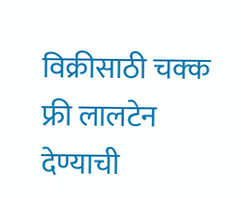विक्रीसाठी चक्क फ्री लालटेन देण्याची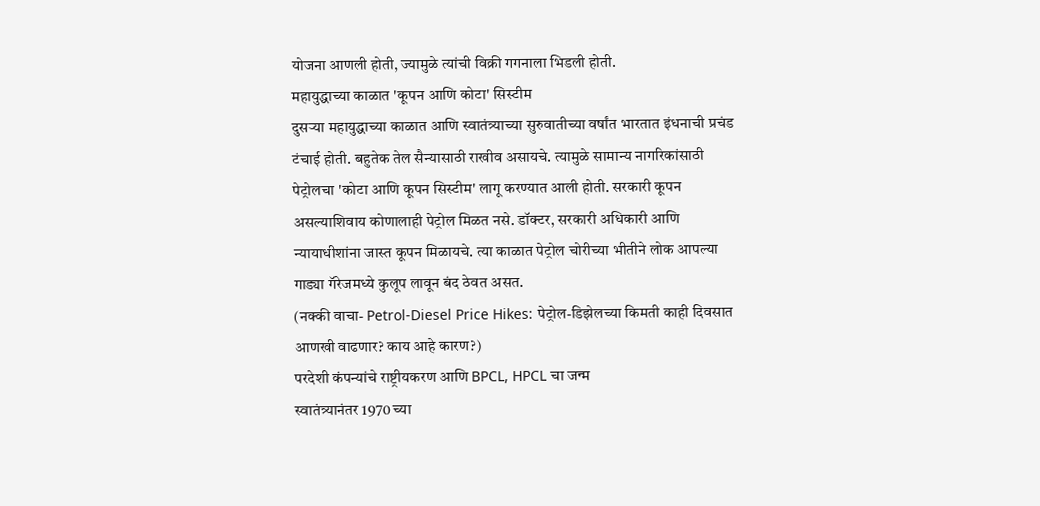योजना आणली होती, ज्यामुळे त्यांची विक्री गगनाला भिडली होती.
महायुद्धाच्या काळात 'कूपन आणि कोटा' सिस्टीम
दुसऱ्या महायुद्धाच्या काळात आणि स्वातंत्र्याच्या सुरुवातीच्या वर्षांत भारतात इंधनाची प्रचंड टंचाई होती. बहुतेक तेल सैन्यासाठी राखीव असायचे. त्यामुळे सामान्य नागरिकांसाठी पेट्रोलचा 'कोटा आणि कूपन सिस्टीम' लागू करण्यात आली होती. सरकारी कूपन असल्याशिवाय कोणालाही पेट्रोल मिळत नसे. डॉक्टर, सरकारी अधिकारी आणि न्यायाधीशांना जास्त कूपन मिळायचे. त्या काळात पेट्रोल चोरीच्या भीतीने लोक आपल्या गाड्या गॅरेजमध्ये कुलूप लावून बंद ठेवत असत.
(नक्की वाचा- Petrol-Diesel Price Hikes: पेट्रोल-डिझेलच्या किमती काही दिवसात आणखी वाढणार? काय आहे कारण?)
परदेशी कंपन्यांचे राष्ट्रीयकरण आणि BPCL, HPCL चा जन्म
स्वातंत्र्यानंतर 1970 च्या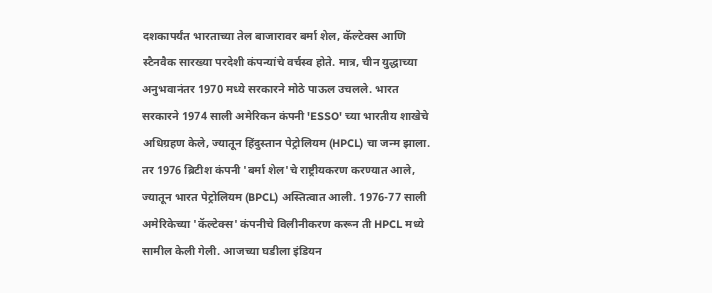दशकापर्यंत भारताच्या तेल बाजारावर बर्मा शेल, कॅल्टेक्स आणि स्टैनवैक सारख्या परदेशी कंपन्यांचे वर्चस्व होते. मात्र, चीन युद्धाच्या अनुभवानंतर 1970 मध्ये सरकारने मोठे पाऊल उचलले. भारत सरकारने 1974 साली अमेरिकन कंपनी 'ESSO' च्या भारतीय शाखेचे अधिग्रहण केले, ज्यातून हिंदुस्तान पेट्रोलियम (HPCL) चा जन्म झाला.
तर 1976 ब्रिटीश कंपनी 'बर्मा शेल'चे राष्ट्रीयकरण करण्यात आले, ज्यातून भारत पेट्रोलियम (BPCL) अस्तित्वात आली. 1976-77 साली अमेरिकेच्या 'कॅल्टेक्स' कंपनीचे विलीनीकरण करून ती HPCL मध्ये सामील केली गेली. आजच्या घडीला इंडियन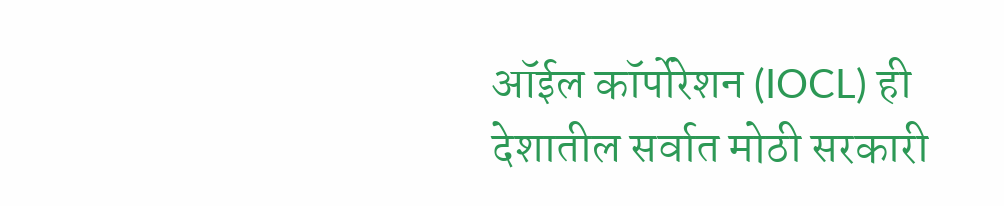ऑईल कॉर्पोरेशन (IOCL) ही देशातील सर्वात मोठी सरकारी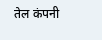तेल कंपनी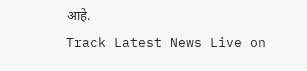आहे.
Track Latest News Live on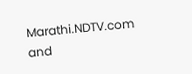Marathi.NDTV.com and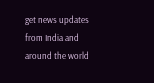get news updates from India and around the world